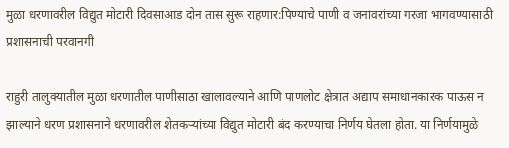मुळा धरणावरील विद्युत मोटारी दिवसाआड दोन तास सुरू राहणार:पिण्याचे पाणी व जनावरांच्या गरजा भागवण्यासाठी प्रशासनाची परवानगी

राहुरी तालुक्यातील मुळा धरणातील पाणीसाठा खालावल्याने आणि पाणलोट क्षेत्रात अद्याप समाधानकारक पाऊस न झाल्याने धरण प्रशासनाने धरणावरील शेतकऱ्यांच्या विद्युत मोटारी बंद करण्याचा निर्णय घेतला होता. या निर्णयामुळे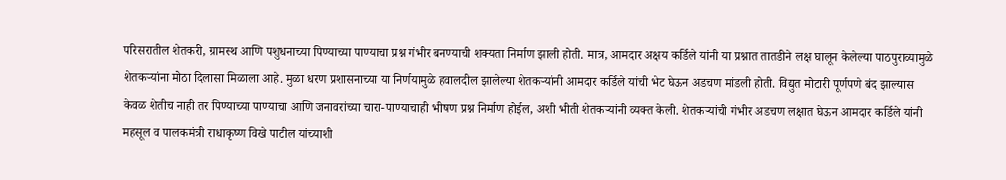परिसरातील शेतकरी, ग्रामस्थ आणि पशुधनाच्या पिण्याच्या पाण्याचा प्रश्न गंभीर बनण्याची शक्यता निर्माण झाली होती. मात्र, आमदार अक्षय कर्डिले यांनी या प्रश्नात तातडीने लक्ष घालून केलेल्या पाठपुराव्यामुळे शेतकऱ्यांना मोठा दिलासा मिळाला आहे. मुळा धरण प्रशासनाच्या या निर्णयामुळे हवालदील झालेल्या शेतकऱ्यांनी आमदार कर्डिले यांची भेट घेऊन अडचण मांडली होती. विद्युत मोटारी पूर्णपणे बंद झाल्यास केवळ शेतीच नाही तर पिण्याच्या पाण्याचा आणि जनावरांच्या चारा-पाण्याचाही भीषण प्रश्न निर्माण होईल, अशी भीती शेतकऱ्यांनी व्यक्त केली. शेतकऱ्यांची गंभीर अडचण लक्षात घेऊन आमदार कर्डिले यांनी महसूल व पालकमंत्री राधाकृष्ण विखे पाटील यांच्याशी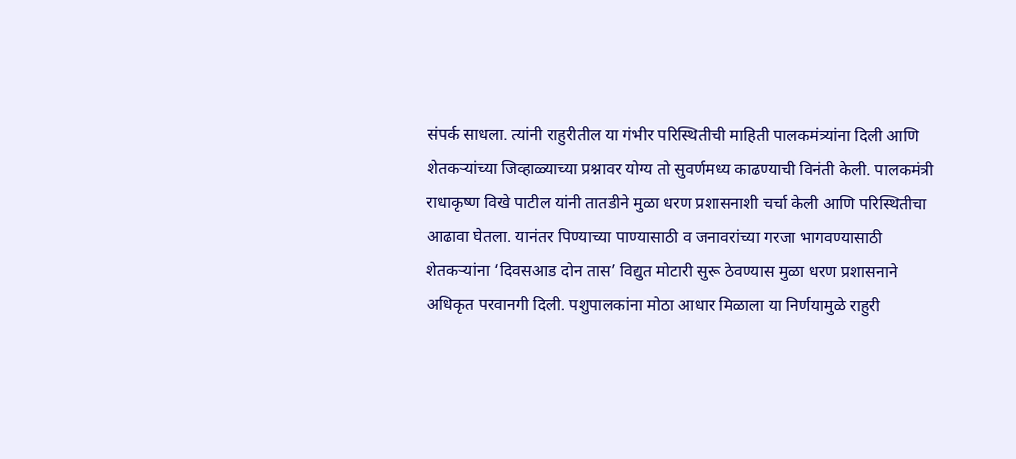संपर्क साधला. त्यांनी राहुरीतील या गंभीर परिस्थितीची माहिती पालकमंत्र्यांना दिली आणि शेतकऱ्यांच्या जिव्हाळ्याच्या प्रश्नावर योग्य तो सुवर्णमध्य काढण्याची विनंती केली. पालकमंत्री राधाकृष्ण विखे पाटील यांनी तातडीने मुळा धरण प्रशासनाशी चर्चा केली आणि परिस्थितीचा आढावा घेतला. यानंतर पिण्याच्या पाण्यासाठी व जनावरांच्या गरजा भागवण्यासाठी शेतकऱ्यांना ‘दिवसआड दोन तास’ विद्युत मोटारी सुरू ठेवण्यास मुळा धरण प्रशासनाने अधिकृत परवानगी दिली. पशुपालकांना मोठा आधार मिळाला या निर्णयामुळे राहुरी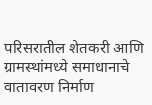परिसरातील शेतकरी आणि ग्रामस्थांमध्ये समाधानाचे वातावरण निर्माण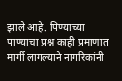झाले आहे. पिण्याच्या पाण्याचा प्रश्न काही प्रमाणात मार्गी लागल्याने नागरिकांनी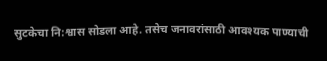सुटकेचा नि:श्वास सोडला आहे. तसेच जनावरांसाठी आवश्यक पाण्याची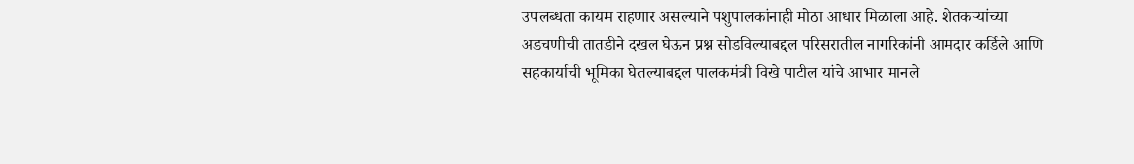उपलब्धता कायम राहणार असल्याने पशुपालकांनाही मोठा आधार मिळाला आहे. शेतकऱ्यांच्या अडचणीची तातडीने दखल घेऊन प्रश्न सोडविल्याबद्दल परिसरातील नागरिकांनी आमदार कर्डिले आणि सहकार्याची भूमिका घेतल्याबद्दल पालकमंत्री विखे पाटील यांचे आभार मानले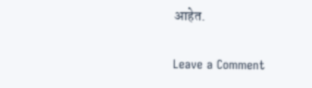आहेत.

Leave a Comment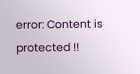error: Content is protected !!